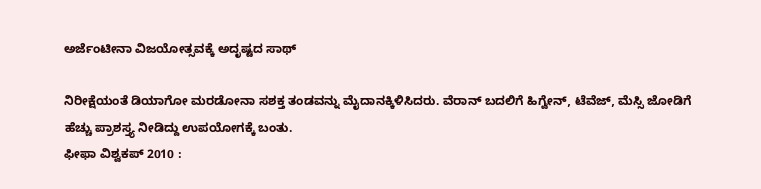ಅರ್ಜೆಂಟೀನಾ ವಿಜಯೋತ್ಸವಕ್ಕೆ ಅದೃಷ್ಟದ ಸಾಥ್

ನಿರೀಕ್ಷೆಯಂತೆ ಡಿಯಾಗೋ ಮರಡೋನಾ ಸಶಕ್ತ ತಂಡವನ್ನು ಮೈದಾನಕ್ಕಿಳಿಸಿದರು. ವೆರಾನ್ ಬದಲಿಗೆ ಹಿಗ್ವೇನ್, ಟೆವೆಜ್, ಮೆಸ್ಸಿ ಜೋಡಿಗೆ ಹೆಚ್ಚು ಪ್ರಾಶಸ್ತ್ಯ ನೀಡಿದ್ದು ಉಪಯೋಗಕ್ಕೆ ಬಂತು.
ಫೀಫಾ ವಿಶ್ವಕಪ್ 2010 :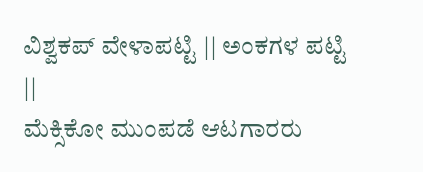ವಿಶ್ವಕಪ್ ವೇಳಾಪಟ್ಟಿ || ಅಂಕಗಳ ಪಟ್ಟಿ ||
ಮೆಕ್ಸಿಕೋ ಮುಂಪಡೆ ಆಟಗಾರರು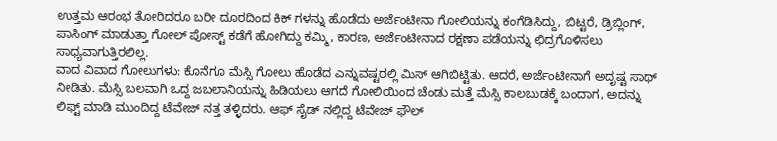ಉತ್ತಮ ಆರಂಭ ತೋರಿದರೂ ಬರೀ ದೂರದಿಂದ ಕಿಕ್ ಗಳನ್ನು ಹೊಡೆದು ಅರ್ಜೆಂಟೀನಾ ಗೋಲಿಯನ್ನು ಕಂಗೆಡಿಸಿದ್ದು, ಬಿಟ್ಟರೆ, ಡ್ರಿಬ್ಲಿಂಗ್, ಪಾಸಿಂಗ್ ಮಾಡುತ್ತಾ ಗೋಲ್ ಪೋಸ್ಟ್ ಕಡೆಗೆ ಹೋಗಿದ್ದು ಕಮ್ಮಿ, ಕಾರಣ, ಅರ್ಜೆಂಟೀನಾದ ರಕ್ಷಣಾ ಪಡೆಯನ್ನು ಛಿದ್ರಗೊಳಿಸಲು ಸಾಧ್ಯವಾಗುತ್ತಿರಲಿಲ್ಲ.
ವಾದ ವಿವಾದ ಗೋಲುಗಳು: ಕೊನೆಗೂ ಮೆಸ್ಸಿ ಗೋಲು ಹೊಡೆದ ಎನ್ನುವಷ್ಟರಲ್ಲಿ ಮಿಸ್ ಆಗಿಬಿಟ್ಟಿತು. ಆದರೆ, ಅರ್ಜೆಂಟೀನಾಗೆ ಅದೃಷ್ಟ ಸಾಥ್ ನೀಡಿತು. ಮೆಸ್ಸಿ ಬಲವಾಗಿ ಒದ್ದ ಜಬಲಾನಿಯನ್ನು ಹಿಡಿಯಲು ಆಗದೆ ಗೋಲಿಯಿಂದ ಚೆಂಡು ಮತ್ತೆ ಮೆಸ್ಸಿ ಕಾಲಬುಡಕ್ಕೆ ಬಂದಾಗ, ಅದನ್ನು ಲಿಫ್ಟ್ ಮಾಡಿ ಮುಂದಿದ್ದ ಟೆವೇಜ್ ನತ್ತ ತಳ್ಳಿದರು. ಆಫ್ ಸೈಡ್ ನಲ್ಲಿದ್ದ ಟೆವೇಜ್ ಫೌಲ್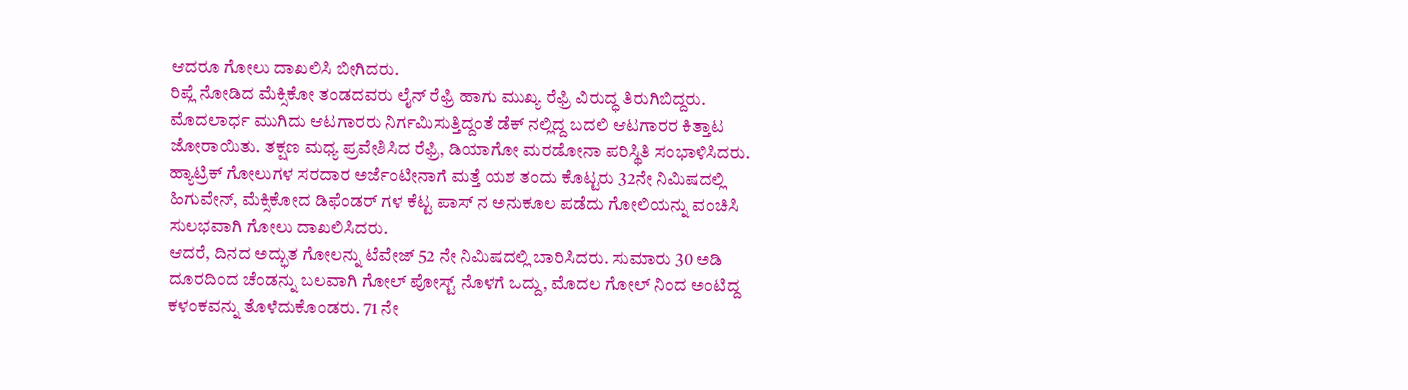ಆದರೂ ಗೋಲು ದಾಖಲಿಸಿ ಬೀಗಿದರು.
ರಿಪ್ಲೆ ನೋಡಿದ ಮೆಕ್ಸಿಕೋ ತಂಡದವರು ಲೈನ್ ರೆಫ್ರಿ ಹಾಗು ಮುಖ್ಯ ರೆಫ್ರಿ ವಿರುದ್ಧ ತಿರುಗಿಬಿದ್ದರು. ಮೊದಲಾರ್ಧ ಮುಗಿದು ಆಟಗಾರರು ನಿರ್ಗಮಿಸುತ್ತಿದ್ದಂತೆ ಡೆಕ್ ನಲ್ಲಿದ್ದ ಬದಲಿ ಆಟಗಾರರ ಕಿತ್ತಾಟ ಜೋರಾಯಿತು. ತಕ್ಷಣ ಮಧ್ಯ ಪ್ರವೇಶಿಸಿದ ರೆಫ್ರಿ, ಡಿಯಾಗೋ ಮರಡೋನಾ ಪರಿಸ್ಥಿತಿ ಸಂಭಾಳಿಸಿದರು.
ಹ್ಯಾಟ್ರಿಕ್ ಗೋಲುಗಳ ಸರದಾರ ಅರ್ಜೆಂಟೀನಾಗೆ ಮತ್ತೆ ಯಶ ತಂದು ಕೊಟ್ಟರು 32ನೇ ನಿಮಿಷದಲ್ಲಿ ಹಿಗುವೇನ್, ಮೆಕ್ಸಿಕೋದ ಡಿಫೆಂಡರ್ ಗಳ ಕೆಟ್ಟ ಪಾಸ್ ನ ಅನುಕೂಲ ಪಡೆದು ಗೋಲಿಯನ್ನು ವಂಚಿಸಿ ಸುಲಭವಾಗಿ ಗೋಲು ದಾಖಲಿಸಿದರು.
ಆದರೆ, ದಿನದ ಅದ್ಭುತ ಗೋಲನ್ನು ಟೆವೇಜ್ 52 ನೇ ನಿಮಿಷದಲ್ಲಿ ಬಾರಿಸಿದರು. ಸುಮಾರು 30 ಅಡಿ ದೂರದಿಂದ ಚೆಂಡನ್ನು ಬಲವಾಗಿ ಗೋಲ್ ಪೋಸ್ಟ್ ನೊಳಗೆ ಒದ್ದು, ಮೊದಲ ಗೋಲ್ ನಿಂದ ಅಂಟಿದ್ದ ಕಳಂಕವನ್ನು ತೊಳೆದುಕೊಂಡರು. 71 ನೇ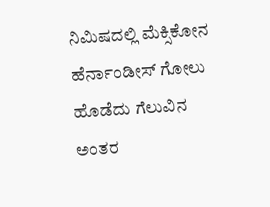ನಿಮಿಷದಲ್ಲಿ ಮೆಕ್ಸಿಕೋನ ಹೆರ್ನಾಂಡೀಸ್ ಗೋಲು ಹೊಡೆದು ಗೆಲುವಿನ ಅಂತರ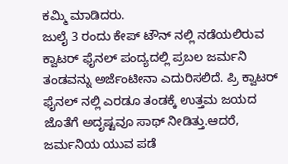ಕಮ್ಮಿ ಮಾಡಿದರು.
ಜುಲೈ 3 ರಂದು ಕೇಪ್ ಟೌನ್ ನಲ್ಲಿ ನಡೆಯಲಿರುವ ಕ್ವಾಟರ್ ಫೈನಲ್ ಪಂದ್ಯದಲ್ಲಿ ಪ್ರಬಲ ಜರ್ಮನಿ ತಂಡವನ್ನು ಅರ್ಜೆಂಟೀನಾ ಎದುರಿಸಲಿದೆ. ಪ್ರಿ ಕ್ವಾಟರ್ ಫೈನಲ್ ನಲ್ಲಿ ಎರಡೂ ತಂಡಕ್ಕೆ ಉತ್ತಮ ಜಯದ ಜೊತೆಗೆ ಅದೃಷ್ಟವೂ ಸಾಥ್ ನೀಡಿತ್ತು.ಆದರೆ, ಜರ್ಮನಿಯ ಯುವ ಪಡೆ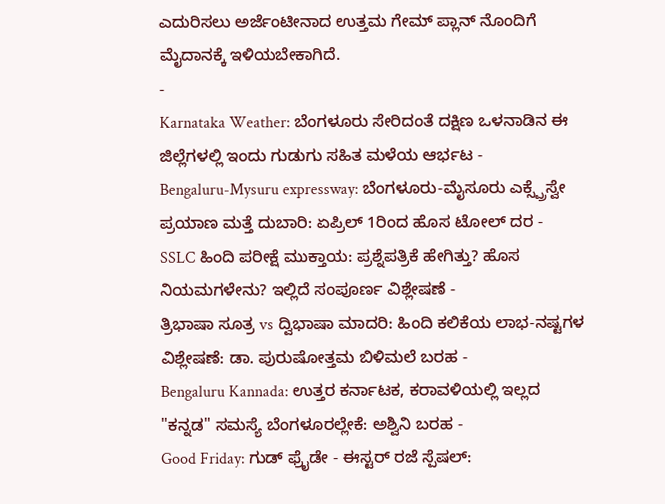ಎದುರಿಸಲು ಅರ್ಜೆಂಟೀನಾದ ಉತ್ತಮ ಗೇಮ್ ಪ್ಲಾನ್ ನೊಂದಿಗೆ ಮೈದಾನಕ್ಕೆ ಇಳಿಯಬೇಕಾಗಿದೆ.
-
Karnataka Weather: ಬೆಂಗಳೂರು ಸೇರಿದಂತೆ ದಕ್ಷಿಣ ಒಳನಾಡಿನ ಈ ಜಿಲ್ಲೆಗಳಲ್ಲಿ ಇಂದು ಗುಡುಗು ಸಹಿತ ಮಳೆಯ ಆರ್ಭಟ -
Bengaluru-Mysuru expressway: ಬೆಂಗಳೂರು-ಮೈಸೂರು ಎಕ್ಸ್ಪ್ರೆಸ್ವೇ ಪ್ರಯಾಣ ಮತ್ತೆ ದುಬಾರಿ: ಏಪ್ರಿಲ್ 1ರಿಂದ ಹೊಸ ಟೋಲ್ ದರ -
SSLC ಹಿಂದಿ ಪರೀಕ್ಷೆ ಮುಕ್ತಾಯ: ಪ್ರಶ್ನೆಪತ್ರಿಕೆ ಹೇಗಿತ್ತು? ಹೊಸ ನಿಯಮಗಳೇನು? ಇಲ್ಲಿದೆ ಸಂಪೂರ್ಣ ವಿಶ್ಲೇಷಣೆ -
ತ್ರಿಭಾಷಾ ಸೂತ್ರ vs ದ್ವಿಭಾಷಾ ಮಾದರಿ: ಹಿಂದಿ ಕಲಿಕೆಯ ಲಾಭ-ನಷ್ಟಗಳ ವಿಶ್ಲೇಷಣೆ: ಡಾ. ಪುರುಷೋತ್ತಮ ಬಿಳಿಮಲೆ ಬರಹ -
Bengaluru Kannada: ಉತ್ತರ ಕರ್ನಾಟಕ, ಕರಾವಳಿಯಲ್ಲಿ ಇಲ್ಲದ "ಕನ್ನಡ" ಸಮಸ್ಯೆ ಬೆಂಗಳೂರಲ್ಲೇಕೆ: ಅಶ್ವಿನಿ ಬರಹ -
Good Friday: ಗುಡ್ ಫ್ರೈಡೇ - ಈಸ್ಟರ್ ರಜೆ ಸ್ಪೆಷಲ್: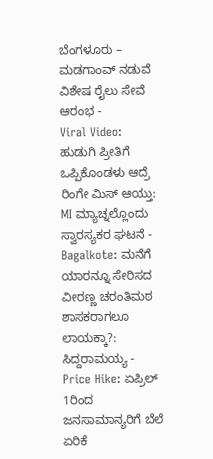ಬೆಂಗಳೂರು – ಮಡಗಾಂವ್ ನಡುವೆ ವಿಶೇಷ ರೈಲು ಸೇವೆ ಆರಂಭ -
Viral Video: ಹುಡುಗಿ ಪ್ರೀತಿಗೆ ಒಪ್ಪಿಕೊಂಡಳು ಆದ್ರೆ ರಿಂಗೇ ಮಿಸ್ ಆಯ್ತು: MI ಮ್ಯಾಚ್ನಲ್ಲೊಂದು ಸ್ವಾರಸ್ಯಕರ ಘಟನೆ -
Bagalkote: ಮನೆಗೆ ಯಾರನ್ನೂ ಸೇರಿಸದ ವೀರಣ್ಣ ಚರಂತಿಮಠ ಶಾಸಕರಾಗಲೂ ಲಾಯಕ್ಕಾ?: ಸಿದ್ದರಾಮಯ್ಯ -
Price Hike: ಏಪ್ರಿಲ್ 1ರಿಂದ ಜನಸಾಮಾನ್ಯರಿಗೆ ಬೆಲೆ ಏರಿಕೆ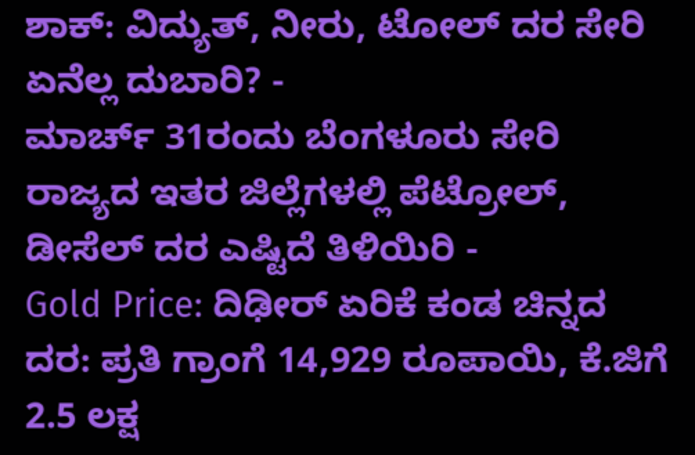ಶಾಕ್: ವಿದ್ಯುತ್, ನೀರು, ಟೋಲ್ ದರ ಸೇರಿ ಏನೆಲ್ಲ ದುಬಾರಿ? -
ಮಾರ್ಚ್ 31ರಂದು ಬೆಂಗಳೂರು ಸೇರಿ ರಾಜ್ಯದ ಇತರ ಜಿಲ್ಲೆಗಳಲ್ಲಿ ಪೆಟ್ರೋಲ್, ಡೀಸೆಲ್ ದರ ಎಷ್ಟಿದೆ ತಿಳಿಯಿರಿ -
Gold Price: ದಿಢೀರ್ ಏರಿಕೆ ಕಂಡ ಚಿನ್ನದ ದರ: ಪ್ರತಿ ಗ್ರಾಂಗೆ 14,929 ರೂಪಾಯಿ, ಕೆ.ಜಿಗೆ 2.5 ಲಕ್ಷ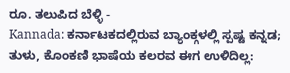ರೂ. ತಲುಪಿದ ಬೆಳ್ಳಿ -
Kannada: ಕರ್ನಾಟಕದಲ್ಲಿರುವ ಬ್ಯಾಂಕ್ಗಳಲ್ಲಿ ಸ್ಪಷ್ಟ ಕನ್ನಡ; ತುಳು, ಕೊಂಕಣಿ ಭಾಷೆಯ ಕಲರವ ಈಗ ಉಳಿದಿಲ್ಲ: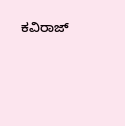ಕವಿರಾಜ್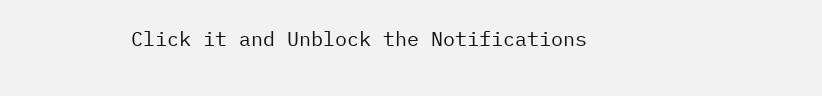Click it and Unblock the Notifications